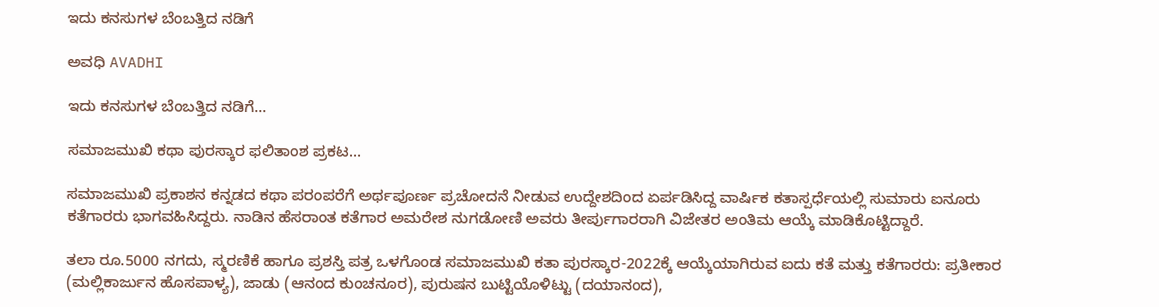ಇದು ಕನಸುಗಳ ಬೆಂಬತ್ತಿದ ನಡಿಗೆ‍

ಅವಧಿ AVADHI

ಇದು ಕನಸುಗಳ ಬೆಂಬತ್ತಿದ ನಡಿಗೆ...

ಸಮಾಜಮುಖಿ ಕಥಾ ಪುರಸ್ಕಾರ ಫಲಿತಾಂಶ ಪ್ರಕಟ…

ಸಮಾಜಮುಖಿ ಪ್ರಕಾಶನ ಕನ್ನಡದ ಕಥಾ ಪರಂಪರೆಗೆ ಅರ್ಥಪೂರ್ಣ ಪ್ರಚೋದನೆ ನೀಡುವ ಉದ್ದೇಶದಿಂದ ಏರ್ಪಡಿಸಿದ್ದ ವಾರ್ಷಿಕ ಕತಾಸ್ಪರ್ಧೆಯಲ್ಲಿ ಸುಮಾರು ಐನೂರು ಕತೆಗಾರರು ಭಾಗವಹಿಸಿದ್ದರು. ನಾಡಿನ ಹೆಸರಾಂತ ಕತೆಗಾರ ಅಮರೇಶ ನುಗಡೋಣಿ ಅವರು ತೀರ್ಪುಗಾರರಾಗಿ ವಿಜೇತರ ಅಂತಿಮ ಆಯ್ಕೆ ಮಾಡಿಕೊಟ್ಟಿದ್ದಾರೆ.

ತಲಾ ರೂ.5000 ನಗದು, ಸ್ಮರಣಿಕೆ ಹಾಗೂ ಪ್ರಶಸ್ತಿ ಪತ್ರ ಒಳಗೊಂಡ ಸಮಾಜಮುಖಿ ಕತಾ ಪುರಸ್ಕಾರ-2022ಕ್ಕೆ ಆಯ್ಕೆಯಾಗಿರುವ ಐದು ಕತೆ ಮತ್ತು ಕತೆಗಾರರು: ಪ್ರತೀಕಾರ (ಮಲ್ಲಿಕಾರ್ಜುನ ಹೊಸಪಾಳ್ಯ), ಜಾಡು (ಆನಂದ ಕುಂಚನೂರ), ಪುರುಷನ ಬುಟ್ಟಿಯೊಳಿಟ್ಟು (ದಯಾನಂದ),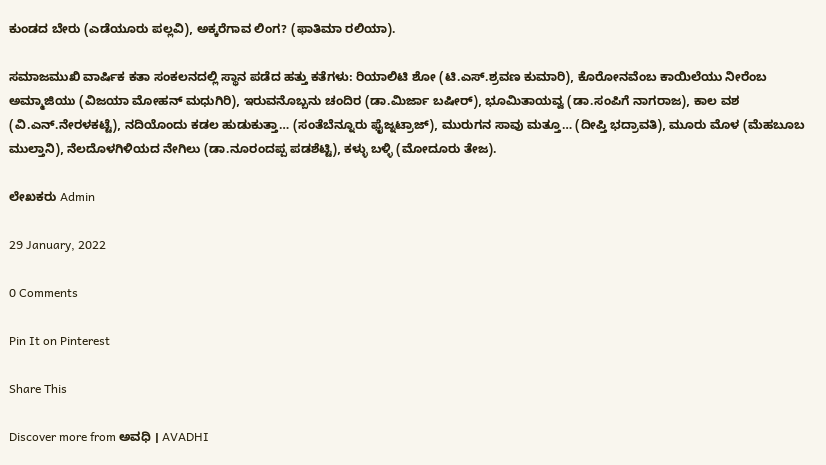ಕುಂಡದ ಬೇರು (ಎಡೆಯೂರು ಪಲ್ಲವಿ), ಅಕ್ಕರೆಗಾವ ಲಿಂಗ? (ಫಾತಿಮಾ ರಲಿಯಾ).

ಸಮಾಜಮುಖಿ ವಾರ್ಷಿಕ ಕತಾ ಸಂಕಲನದಲ್ಲಿ ಸ್ಥಾನ ಪಡೆದ ಹತ್ತು ಕತೆಗಳು: ರಿಯಾಲಿಟಿ ಶೋ (ಟಿ.ಎಸ್.ಶ್ರವಣ ಕುಮಾರಿ), ಕೊರೋನವೆಂಬ ಕಾಯಿಲೆಯು ನೀರೆಂಬ ಅಮ್ಮಾಜಿಯು (ವಿಜಯಾ ಮೋಹನ್ ಮಧುಗಿರಿ), ಇರುವನೊಬ್ಬನು ಚಂದಿರ (ಡಾ.ಮಿರ್ಜಾ ಬಷೀರ್), ಭೂಮಿತಾಯವ್ವ (ಡಾ.ಸಂಪಿಗೆ ನಾಗರಾಜ), ಕಾಲ ವಶ (ವಿ.ಎನ್.ನೇರಳಕಟ್ಟೆ), ನದಿಯೊಂದು ಕಡಲ ಹುಡುಕುತ್ತಾ… (ಸಂತೆಬೆನ್ನೂರು ಫೈಜ್ನಟ್ರಾಜ್), ಮುರುಗನ ಸಾವು ಮತ್ತೂ… (ದೀಪ್ತಿ ಭದ್ರಾವತಿ), ಮೂರು ಮೊಳ (ಮೆಹಬೂಬ ಮುಲ್ತಾನಿ), ನೆಲದೊಳಗಿಳಿಯದ ನೇಗಿಲು (ಡಾ.ನೂರಂದಪ್ಪ ಪಡಶೆಟ್ಟಿ), ಕಳ್ಳು ಬಳ್ಳಿ (ಮೋದೂರು ತೇಜ).

ಲೇಖಕರು Admin

29 January, 2022

0 Comments

Pin It on Pinterest

Share This

Discover more from ಅವಧಿ । AVADHI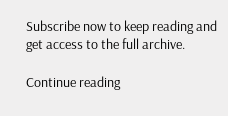Subscribe now to keep reading and get access to the full archive.

Continue reading